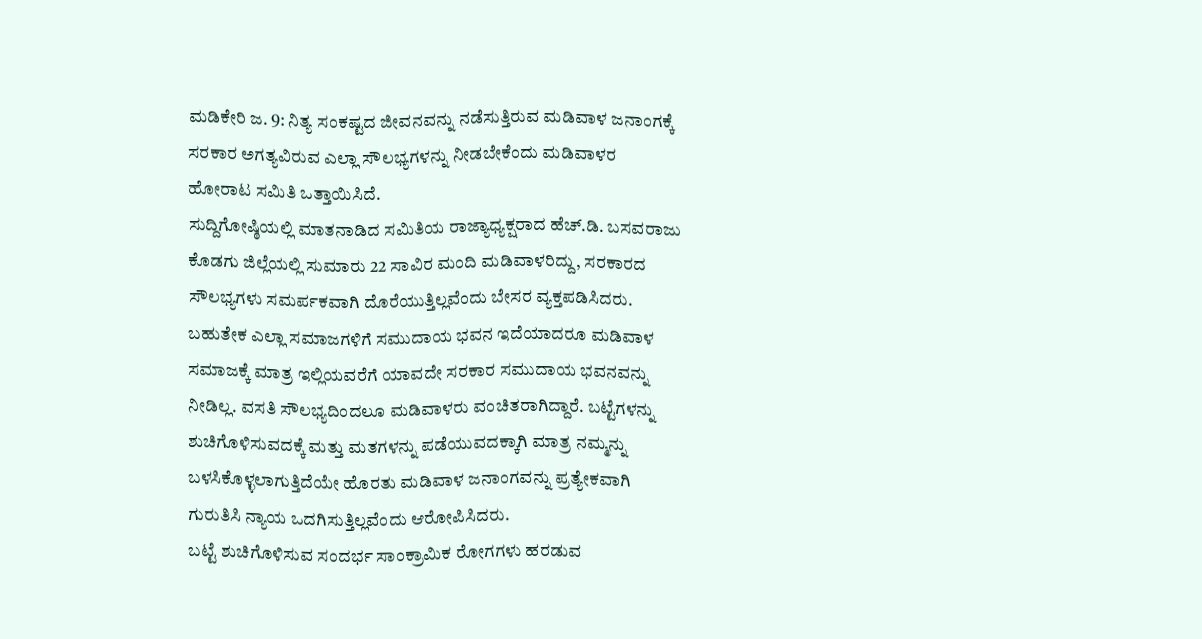ಮಡಿಕೇರಿ ಜ. 9: ನಿತ್ಯ ಸಂಕಷ್ಟದ ಜೀವನವನ್ನು ನಡೆಸುತ್ತಿರುವ ಮಡಿವಾಳ ಜನಾಂಗಕ್ಕೆ ಸರಕಾರ ಅಗತ್ಯವಿರುವ ಎಲ್ಲಾ ಸೌಲಭ್ಯಗಳನ್ನು ನೀಡಬೇಕೆಂದು ಮಡಿವಾಳರ ಹೋರಾಟ ಸಮಿತಿ ಒತ್ತಾಯಿಸಿದೆ.
ಸುದ್ದಿಗೋಷ್ಠಿಯಲ್ಲಿ ಮಾತನಾಡಿದ ಸಮಿತಿಯ ರಾಜ್ಯಾಧ್ಯಕ್ಷರಾದ ಹೆಚ್.ಡಿ. ಬಸವರಾಜು ಕೊಡಗು ಜಿಲ್ಲೆಯಲ್ಲಿ ಸುಮಾರು 22 ಸಾವಿರ ಮಂದಿ ಮಡಿವಾಳರಿದ್ದು, ಸರಕಾರದ ಸೌಲಭ್ಯಗಳು ಸಮರ್ಪಕವಾಗಿ ದೊರೆಯುತ್ತಿಲ್ಲವೆಂದು ಬೇಸರ ವ್ಯಕ್ತಪಡಿಸಿದರು. ಬಹುತೇಕ ಎಲ್ಲಾ ಸಮಾಜಗಳಿಗೆ ಸಮುದಾಯ ಭವನ ಇದೆಯಾದರೂ ಮಡಿವಾಳ ಸಮಾಜಕ್ಕೆ ಮಾತ್ರ ಇಲ್ಲಿಯವರೆಗೆ ಯಾವದೇ ಸರಕಾರ ಸಮುದಾಯ ಭವನವನ್ನು ನೀಡಿಲ್ಲ. ವಸತಿ ಸೌಲಭ್ಯದಿಂದಲೂ ಮಡಿವಾಳರು ವಂಚಿತರಾಗಿದ್ದಾರೆ. ಬಟ್ಟೆಗಳನ್ನು ಶುಚಿಗೊಳಿಸುವದಕ್ಕೆ ಮತ್ತು ಮತಗಳನ್ನು ಪಡೆಯುವದಕ್ಕಾಗಿ ಮಾತ್ರ ನಮ್ಮನ್ನು ಬಳಸಿಕೊಳ್ಳಲಾಗುತ್ತಿದೆಯೇ ಹೊರತು ಮಡಿವಾಳ ಜನಾಂಗವನ್ನು ಪ್ರತ್ಯೇಕವಾಗಿ ಗುರುತಿಸಿ ನ್ಯಾಯ ಒದಗಿಸುತ್ತಿಲ್ಲವೆಂದು ಆರೋಪಿಸಿದರು.
ಬಟ್ಟೆ ಶುಚಿಗೊಳಿಸುವ ಸಂದರ್ಭ ಸಾಂಕ್ರಾಮಿಕ ರೋಗಗಳು ಹರಡುವ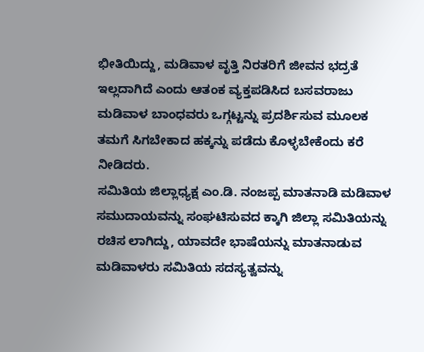ಭೀತಿಯಿದ್ದು, ಮಡಿವಾಳ ವೃತ್ತಿ ನಿರತರಿಗೆ ಜೀವನ ಭದ್ರತೆ ಇಲ್ಲದಾಗಿದೆ ಎಂದು ಆತಂಕ ವ್ಯಕ್ತಪಡಿಸಿದ ಬಸವರಾಜು ಮಡಿವಾಳ ಬಾಂಧವರು ಒಗ್ಗಟ್ಟನ್ನು ಪ್ರದರ್ಶಿಸುವ ಮೂಲಕ ತಮಗೆ ಸಿಗಬೇಕಾದ ಹಕ್ಕನ್ನು ಪಡೆದು ಕೊಳ್ಳಬೇಕೆಂದು ಕರೆ ನೀಡಿದರು.
ಸಮಿತಿಯ ಜಿಲ್ಲಾಧ್ಯಕ್ಷ ಎಂ.ಡಿ. ನಂಜಪ್ಪ ಮಾತನಾಡಿ ಮಡಿವಾಳ ಸಮುದಾಯವನ್ನು ಸಂಘಟಿಸುವದ ಕ್ಕಾಗಿ ಜಿಲ್ಲಾ ಸಮಿತಿಯನ್ನು ರಚಿಸ ಲಾಗಿದ್ದು, ಯಾವದೇ ಭಾಷೆಯನ್ನು ಮಾತನಾಡುವ ಮಡಿವಾಳರು ಸಮಿತಿಯ ಸದಸ್ಯತ್ವವನ್ನು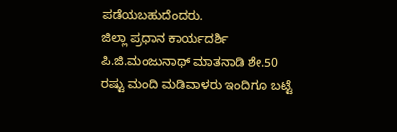ಪಡೆಯಬಹುದೆಂದರು.
ಜಿಲ್ಲಾ ಪ್ರಧಾನ ಕಾರ್ಯದರ್ಶಿ ಪಿ.ಜಿ.ಮಂಜುನಾಥ್ ಮಾತನಾಡಿ ಶೇ.50 ರಷ್ಟು ಮಂದಿ ಮಡಿವಾಳರು ಇಂದಿಗೂ ಬಟ್ಟೆ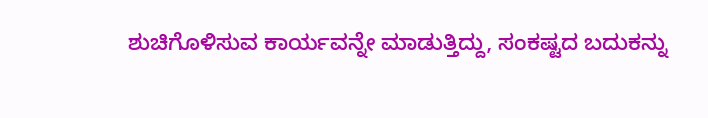ಶುಚಿಗೊಳಿಸುವ ಕಾರ್ಯವನ್ನೇ ಮಾಡುತ್ತಿದ್ದು, ಸಂಕಷ್ಟದ ಬದುಕನ್ನು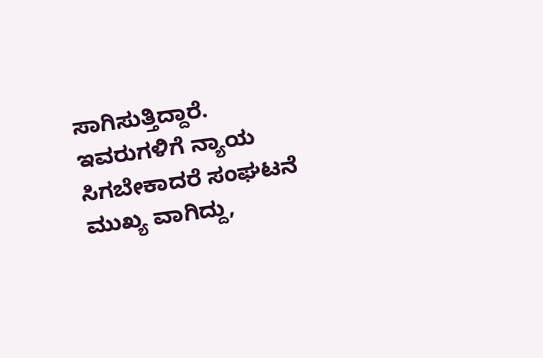ಸಾಗಿಸುತ್ತಿದ್ದಾರೆ. ಇವರುಗಳಿಗೆ ನ್ಯಾಯ ಸಿಗಬೇಕಾದರೆ ಸಂಘಟನೆ ಮುಖ್ಯ ವಾಗಿದ್ದು,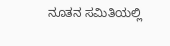ನೂತನ ಸಮಿತಿಯಲ್ಲಿ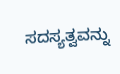ಸದಸ್ಯತ್ವವನ್ನು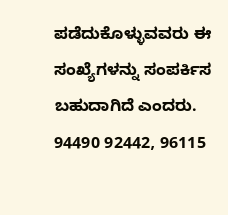ಪಡೆದುಕೊಳ್ಳುವವರು ಈ ಸಂಖ್ಯೆಗಳನ್ನು ಸಂಪರ್ಕಿಸ ಬಹುದಾಗಿದೆ ಎಂದರು. 94490 92442, 96115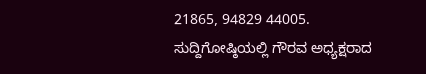21865, 94829 44005.
ಸುದ್ದಿಗೋಷ್ಠಿಯಲ್ಲಿ ಗೌರವ ಅಧ್ಯಕ್ಷರಾದ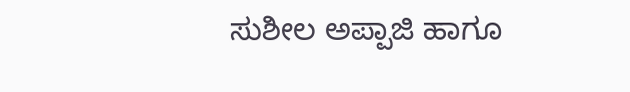ಸುಶೀಲ ಅಪ್ಪಾಜಿ ಹಾಗೂ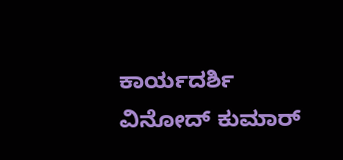ಕಾರ್ಯದರ್ಶಿ ವಿನೋದ್ ಕುಮಾರ್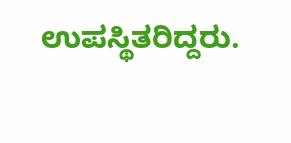ಉಪಸ್ಥಿತರಿದ್ದರು.